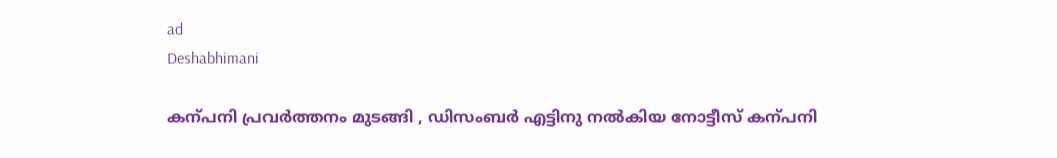ad
Deshabhimani

കന്പനി പ്രവർത്തനം മുടങ്ങി , ഡിസംബർ എട്ടിനു നൽകിയ നോട്ടീസ്‌ കന്പനി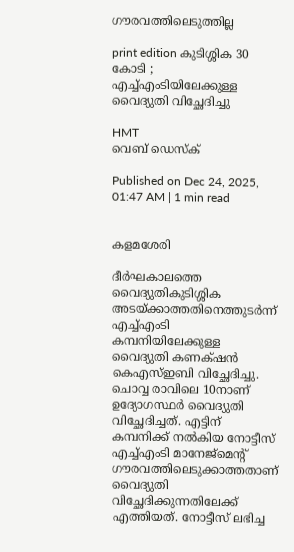ഗ‍ൗരവത്തിലെടുത്തില്ല

print edition കുടിശ്ശിക 30 കോടി ;
എച്ച്എംടിയിലേക്കുള്ള
വൈദ്യുതി വിച്ഛേദിച്ചു

HMT
വെബ് ഡെസ്ക്

Published on Dec 24, 2025, 01:47 AM | 1 min read


കളമശേരി

ദീർഘകാലത്തെ വൈദ്യുതികുടിശ്ശിക അടയ്‌ക്കാത്തതിനെത്തുടർന്ന് എച്ച്എംടി കമ്പനിയിലേക്കുള്ള വൈദ്യുതി കണക്‌ഷൻ കെഎസ്ഇബി വിച്ഛേദിച്ചു. ചൊവ്വ രാവിലെ 10നാണ് ഉദ്യോഗസ്ഥർ വൈദ്യുതി വിച്ഛേദിച്ചത്. എട്ടിന് കമ്പനിക്ക് നൽകിയ നോട്ടീസ് എച്ച്‌എംടി മാനേജ്മെന്റ്‌ ഗൗരവത്തിലെടുക്കാത്തതാണ് വൈദ്യുതി വിച്ഛേദിക്കുന്നതിലേക്ക് എത്തിയത്. നോട്ടീസ് ലഭിച്ച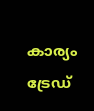കാര്യം ട്രേഡ്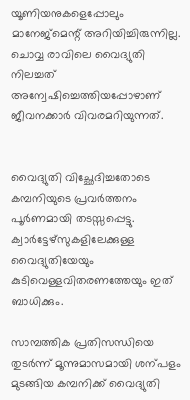യൂണിയനുകളെപ്പോലും മാനേജ്മെന്റ്‌ അറിയിച്ചിരുന്നില്ല. ചൊവ്വ രാവിലെ വൈദ്യുതി നിലച്ചത് അന്വേഷിച്ചെത്തിയപ്പോഴാണ് ജീവനക്കാർ വിവരമറിയുന്നത്.


വൈദ്യുതി വിച്ഛേദിച്ചതോടെ കമ്പനിയുടെ പ്രവർത്തനം പൂർണമായി തടസ്സപ്പെട്ടു. ക്വാർട്ടേഴ്സുകളിലേക്കുള്ള വൈദ്യുതിയേയും കുടിവെള്ളവിതരണത്തേയും ഇത് ബാധിക്കും.

സാമ്പത്തിക പ്രതിസന്ധിയെ തുടർന്ന് മൂന്നുമാസമായി ശന്പളം മുടങ്ങിയ കമ്പനിക്ക് വൈദ്യുതി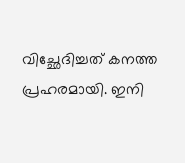വിച്ഛേദിച്ചത് കനത്ത പ്രഹരമായി. ഇനി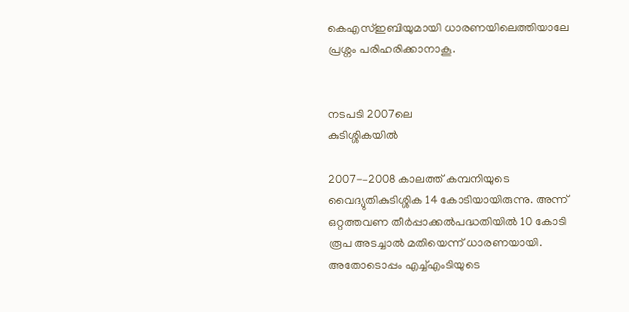കെഎസ്‌ഇബിയുമായി ധാരണയിലെത്തിയാലേ പ്രശ്നം പരിഹരിക്കാനാകൂ.


നടപടി 2007ലെ
കുടിശ്ശികയിൽ

2007-–2008 കാലത്ത് കമ്പനിയുടെ വൈദ്യുതികുടിശ്ശിക 14 കോടിയായിരുന്നു. അന്ന് ഒറ്റത്തവണ തീർപ്പാക്കൽപദ്ധതിയിൽ 10 കോടി രൂപ അടച്ചാൽ മതിയെന്ന്‌ ധാരണയായി. അതോടൊപ്പം എച്ച്‌എംടിയുടെ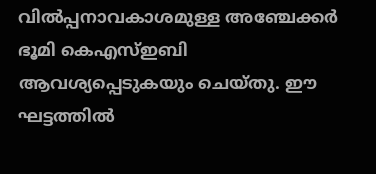വിൽപ്പനാവകാശമുള്ള അഞ്ചേക്കർ ഭൂമി കെഎസ്ഇബി ആവശ്യപ്പെടുകയും ചെയ്തു. ഈ ഘട്ടത്തിൽ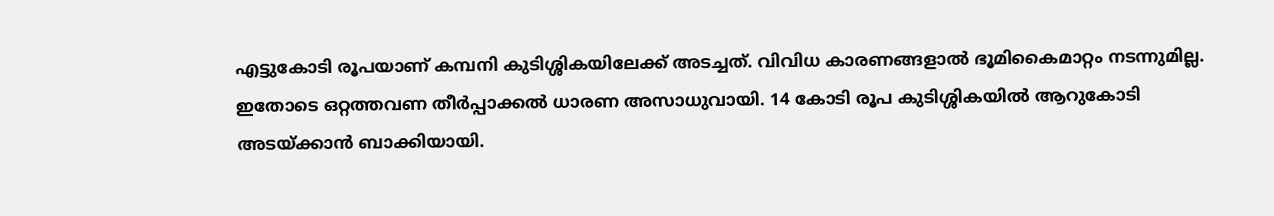എട്ടുകോടി രൂപയാണ് കമ്പനി കുടിശ്ശികയിലേക്ക് അടച്ചത്. വിവിധ കാരണങ്ങളാൽ ഭൂമികൈമാറ്റം നടന്നുമില്ല. ഇതോടെ ഒറ്റത്തവണ തീർപ്പാക്കൽ ധാരണ അസാധുവായി. 14 കോടി രൂപ കുടിശ്ശികയിൽ ആറുകോടി അടയ്‌ക്കാൻ ബാക്കിയായി.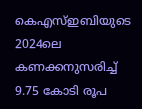കെഎസ്ഇബിയുടെ 2024ലെ കണക്കനുസരിച്ച് 9.75 കോടി രൂപ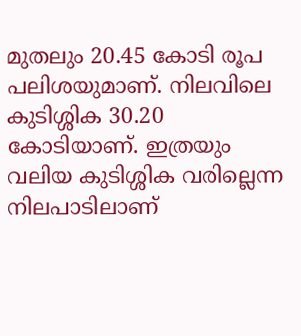മുതലും 20.45 കോടി രൂപ പലിശയുമാണ്. നിലവിലെ കുടിശ്ശിക 30.20 കോടിയാണ്. ഇത്രയും വലിയ കുടിശ്ശിക വരില്ലെന്ന നിലപാടിലാണ്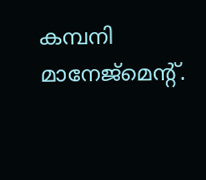കമ്പനി മാനേജ്മെന്റ്‌.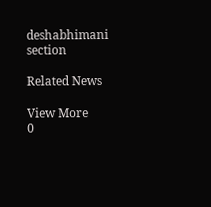deshabhimani section

Related News

View More
0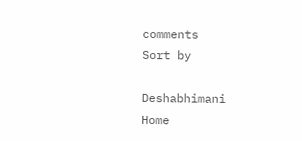comments
Sort by

Deshabhimani
Home